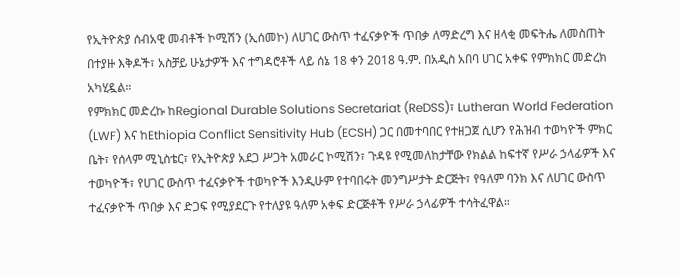የኢትዮጵያ ሰብአዊ መብቶች ኮሚሽን (ኢሰመኮ) ለሀገር ውስጥ ተፈናቃዮች ጥበቃ ለማድረግ እና ዘላቂ መፍትሔ ለመስጠት በተያዙ እቅዶች፣ አስቻይ ሁኔታዎች እና ተግዳሮቶች ላይ ሰኔ 18 ቀን 2018 ዓ.ም. በአዲስ አበባ ሀገር አቀፍ የምክክር መድረክ አካሂዷል።
የምክክር መድረኩ ከRegional Durable Solutions Secretariat (ReDSS)፣ Lutheran World Federation (LWF) እና ከEthiopia Conflict Sensitivity Hub (ECSH) ጋር በመተባበር የተዘጋጀ ሲሆን የሕዝብ ተወካዮች ምክር ቤት፣ የሰላም ሚኒስቴር፣ የኢትዮጵያ አደጋ ሥጋት አመራር ኮሚሽን፣ ጉዳዩ የሚመለከታቸው የክልል ከፍተኛ የሥራ ኃላፊዎች እና ተወካዮች፣ የሀገር ውስጥ ተፈናቃዮች ተወካዮች እንዲሁም የተባበሩት መንግሥታት ድርጅት፣ የዓለም ባንክ እና ለሀገር ውስጥ ተፈናቃዮች ጥበቃ እና ድጋፍ የሚያደርጉ የተለያዩ ዓለም አቀፍ ድርጅቶች የሥራ ኃላፊዎች ተሳትፈዋል።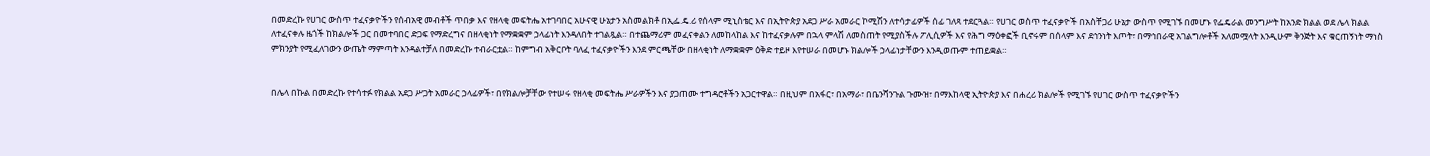በመድረኩ የሀገር ውስጥ ተፈናቃዮችን የሰብአዊ መብቶች ጥበቃ እና የዘላቂ መፍትሔ አተገባበር አሁናዊ ሁኔታን አስመልክቶ በኢፌ.ዴ.ሪ የሰላም ሚኒስቴር እና በኢትዮጵያ አደጋ ሥራ አመራር ኮሚሽን ለተሳታፊዎች ሰፊ ገለጻ ተደርጓል። የሀገር ወስጥ ተፈናቃዮች በአስቸጋሪ ሁኔታ ውስጥ የሚገኙ በመሆኑ የፌዴራል መንግሥት ከአንድ ክልል ወደ ሌላ ክልል ለተፈናቀሉ ዜጎች ከክልሎች ጋር በመተባበር ድጋፍ የማድረግና በዘላቂነት የማቋቋም ኃላፊነት እንዳለበት ተገልጿል። በተጨማሪም መፈናቀልን ለመከላከል እና ከተፈናቃሉም በኋላ ምላሽ ለመስጠት የሚያስችሉ ፖሊሲዎች እና የሕግ ማዕቀፎች ቢኖሩም በሰላም እና ደኅንነት እጦት፣ በማኅበራዊ አገልግሎቶች አለመሟላት እንዲሁም ቅንጅት እና ቁርጠኝነት ማነስ ምክንያት የሚፈለገውን ውጤት ማምጣት እንዳልተቻለ በመድረኩ ተብራርቷል። ከምግብ አቅርቦት ባለፈ ተፈናቃዮችን እንደ ምርጫቸው በዘላቂነት ለማቋቋም ዕቅድ ተይዞ እየተሠራ በመሆኑ ክልሎች ኃላፊነታቸውን እንዲወጡም ተጠይቋል።


በሌላ በኩል በመድረኩ የተሳተፉ የክልል አደጋ ሥጋት አመራር ኃላፊዎች፣ በየክልሎቻቸው የተሠሩ የዘላቂ መፍትሔ ሥራዎችን እና ያጋጠሙ ተግዳሮቶችን አጋርተዋል። በዚህም በአፋር፣ በአማራ፣ በቤንሻንጉል ጉሙዝ፣ በማእከላዊ ኢትዮጵያ እና በሐረሪ ክልሎች የሚገኙ የሀገር ውስጥ ተፈናቃዮችን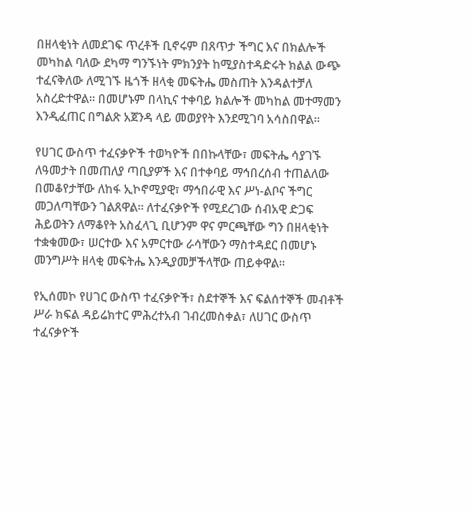በዘላቂነት ለመደገፍ ጥረቶች ቢኖሩም በጸጥታ ችግር እና በክልሎች መካከል ባለው ደካማ ግንኙነት ምክንያት ከሚያስተዳድሩት ክልል ውጭ ተፈናቅለው ለሚገኙ ዜጎች ዘላቂ መፍትሔ መስጠት እንዳልተቻለ አስረድተዋል። በመሆኑም በላኪና ተቀባይ ክልሎች መካከል መተማመን እንዲፈጠር በግልጽ አጀንዳ ላይ መወያየት እንደሚገባ አሳስበዋል፡፡

የሀገር ውስጥ ተፈናቃዮች ተወካዮች በበኩላቸው፣ መፍትሔ ሳያገኙ ለዓመታት በመጠለያ ጣቢያዎች እና በተቀባይ ማኅበረሰብ ተጠልለው በመቆየታቸው ለከፋ ኢኮኖሚያዊ፣ ማኅበራዊ እና ሥነ-ልቦና ችግር መጋለጣቸውን ገልጸዋል። ለተፈናቃዮች የሚደረገው ሰብአዊ ድጋፍ ሕይወትን ለማቆየት አስፈላጊ ቢሆንም ዋና ምርጫቸው ግን በዘላቂነት ተቋቁመው፣ ሠርተው እና አምርተው ራሳቸውን ማስተዳደር በመሆኑ መንግሥት ዘላቂ መፍትሔ እንዲያመቻችላቸው ጠይቀዋል።

የኢሰመኮ የሀገር ውስጥ ተፈናቃዮች፣ ስደተኞች እና ፍልሰተኞች መብቶች ሥራ ክፍል ዳይሬክተር ምሕረተአብ ገብረመስቀል፣ ለሀገር ውስጥ ተፈናቃዮች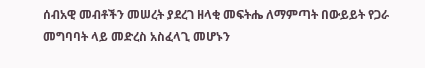ሰብአዊ መብቶችን መሠረት ያደረገ ዘላቂ መፍትሔ ለማምጣት በውይይት የጋራ መግባባት ላይ መድረስ አስፈላጊ መሆኑን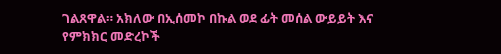ገልጸዋል። አክለው በኢሰመኮ በኩል ወደ ፊት መሰል ውይይት እና የምክክር መድረኮች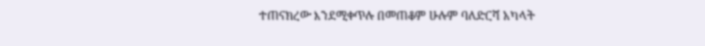ተጠናክረው እንደሚቀጥሉ በመጠቆም ሁሉም ባለድርሻ አካላት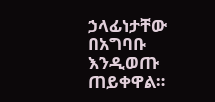ኃላፊነታቸው በአግባቡ እንዲወጡ ጠይቀዋል።